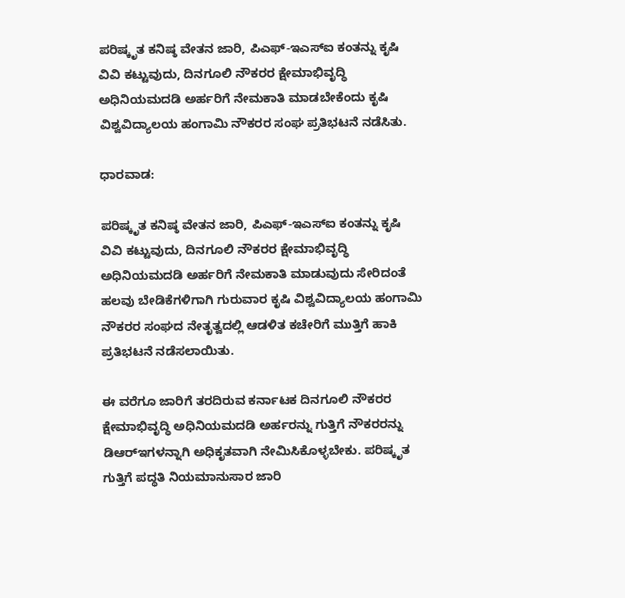ಪರಿಷ್ಕೃತ ಕನಿಷ್ಠ ವೇತನ ಜಾರಿ, ಪಿಎಫ್‌-ಇಎಸ್‌ಐ ಕಂತನ್ನು ಕೃಷಿ ವಿವಿ ಕಟ್ಟುವುದು, ದಿನಗೂಲಿ ನೌಕರರ ಕ್ಷೇಮಾಭಿವೃದ್ಧಿ ಅಧಿನಿಯಮದಡಿ ಅರ್ಹರಿಗೆ ನೇಮಕಾತಿ ಮಾಡಬೇಕೆಂದು ಕೃಷಿ ವಿಶ್ವವಿದ್ಯಾಲಯ ಹಂಗಾಮಿ ನೌಕರರ ಸಂಘ ಪ್ರತಿಭಟನೆ ನಡೆಸಿತು.

ಧಾರವಾಡ:

ಪರಿಷ್ಕೃತ ಕನಿಷ್ಠ ವೇತನ ಜಾರಿ, ಪಿಎಫ್‌-ಇಎಸ್‌ಐ ಕಂತನ್ನು ಕೃಷಿ ವಿವಿ ಕಟ್ಟುವುದು, ದಿನಗೂಲಿ ನೌಕರರ ಕ್ಷೇಮಾಭಿವೃದ್ಧಿ ಅಧಿನಿಯಮದಡಿ ಅರ್ಹರಿಗೆ ನೇಮಕಾತಿ ಮಾಡುವುದು ಸೇರಿದಂತೆ ಹಲವು ಬೇಡಿಕೆಗಳಿಗಾಗಿ ಗುರುವಾರ ಕೃಷಿ ವಿಶ್ವವಿದ್ಯಾಲಯ ಹಂಗಾಮಿ ನೌಕರರ ಸಂಘದ ನೇತೃತ್ವದಲ್ಲಿ ಆಡಳಿತ ಕಚೇರಿಗೆ ಮುತ್ತಿಗೆ ಹಾಕಿ ಪ್ರತಿಭಟನೆ ನಡೆಸಲಾಯಿತು.

ಈ ವರೆಗೂ ಜಾರಿಗೆ ತರದಿರುವ ಕರ್ನಾಟಕ ದಿನಗೂಲಿ ನೌಕರರ ಕ್ಷೇಮಾಭಿವೃದ್ಧಿ ಅಧಿನಿಯಮದಡಿ ಅರ್ಹರನ್ನು ಗುತ್ತಿಗೆ ನೌಕರರನ್ನು ಡಿಆರ್‌ಇಗಳನ್ನಾಗಿ ಅಧಿಕೃತವಾಗಿ ನೇಮಿಸಿಕೊಳ್ಳಬೇಕು. ಪರಿಷ್ಕೃತ ಗುತ್ತಿಗೆ ಪದ್ಧತಿ ನಿಯಮಾನುಸಾರ ಜಾರಿ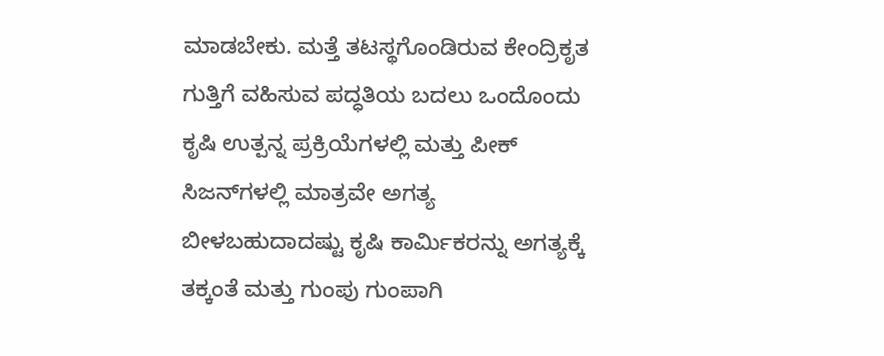ಮಾಡಬೇಕು. ಮತ್ತೆ ತಟಸ್ಥಗೊಂಡಿರುವ ಕೇಂದ್ರಿಕೃತ ಗುತ್ತಿಗೆ ವಹಿಸುವ ಪದ್ಧತಿಯ ಬದಲು ಒಂದೊಂದು ಕೃಷಿ ಉತ್ಪನ್ನ ಪ್ರಕ್ರಿಯೆಗಳಲ್ಲಿ ಮತ್ತು ಪೀಕ್ ಸಿಜನ್‌ಗಳಲ್ಲಿ ಮಾತ್ರವೇ ಅಗತ್ಯ ಬೀಳಬಹುದಾದಷ್ಟು ಕೃಷಿ ಕಾರ್ಮಿಕರನ್ನು ಅಗತ್ಯಕ್ಕೆ ತಕ್ಕಂತೆ ಮತ್ತು ಗುಂಪು ಗುಂಪಾಗಿ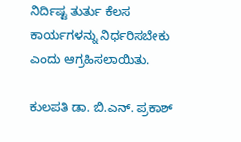ನಿರ್ದಿಷ್ಟ ತುರ್ತು ಕೆಲಸ ಕಾರ್ಯಗಳನ್ನು ನಿರ್ಧರಿಸಬೇಕು ಎಂದು ಆಗ್ರಹಿಸಲಾಯಿತು.

ಕುಲಪತಿ ಡಾ. ಬಿ.ಎನ್. ಪ್ರಕಾಶ್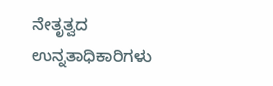ನೇತೃತ್ವದ ಉನ್ನತಾಧಿಕಾರಿಗಳು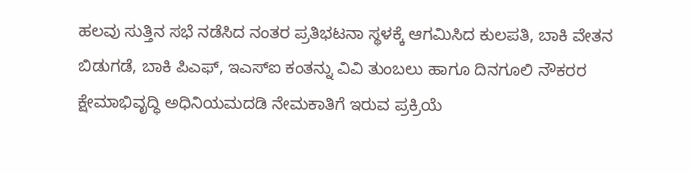ಹಲವು ಸುತ್ತಿನ ಸಭೆ ನಡೆಸಿದ ನಂತರ ಪ್ರತಿಭಟನಾ ಸ್ಥಳಕ್ಕೆ ಆಗಮಿಸಿದ ಕುಲಪತಿ, ಬಾಕಿ ವೇತನ ಬಿಡುಗಡೆ, ಬಾಕಿ ಪಿಎಫ್‌, ಇಎಸ್‌ಐ ಕಂತನ್ನು ವಿವಿ ತುಂಬಲು ಹಾಗೂ ದಿನಗೂಲಿ ನೌಕರರ ಕ್ಷೇಮಾಭಿವೃದ್ಧಿ ಅಧಿನಿಯಮದಡಿ ನೇಮಕಾತಿಗೆ ಇರುವ ಪ್ರಕ್ರಿಯೆ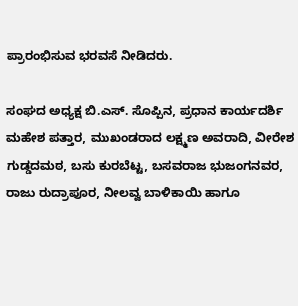ಪ್ರಾರಂಭಿಸುವ ಭರವಸೆ ನೀಡಿದರು.

ಸಂಘದ ಅಧ್ಯಕ್ಷ ಬಿ.ಎಸ್. ಸೊಪ್ಪಿನ, ಪ್ರಧಾನ ಕಾರ್ಯದರ್ಶಿ ಮಹೇಶ ಪತ್ತಾರ, ಮುಖಂಡರಾದ ಲಕ್ಷ್ಮಣ ಅವರಾದಿ, ವೀರೇಶ ಗುಡ್ಡದಮಠ, ಬಸು ಕುರಬೆಟ್ಟ, ಬಸವರಾಜ ಭುಜಂಗನವರ, ರಾಜು ರುದ್ರಾಪೂರ, ನೀಲವ್ವ ಬಾಳಿಕಾಯಿ ಹಾಗೂ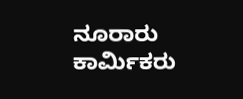ನೂರಾರು ಕಾರ್ಮಿಕರು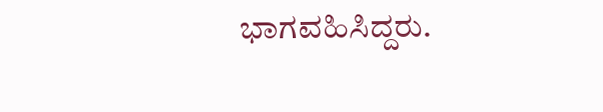ಭಾಗವಹಿಸಿದ್ದರು.